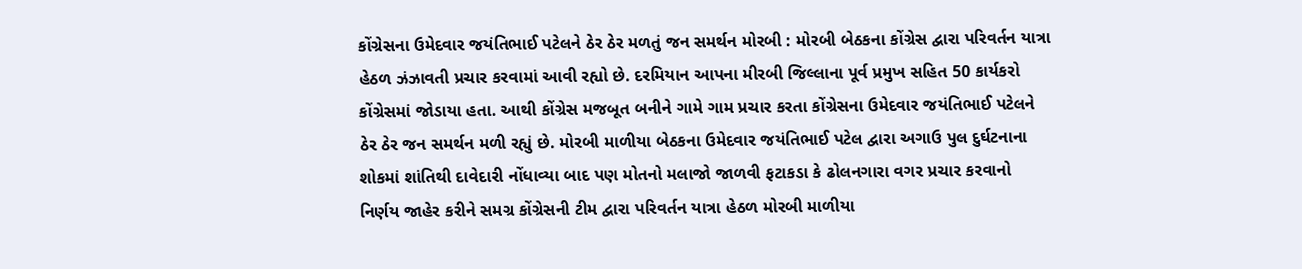કોંગ્રેસના ઉમેદવાર જયંતિભાઈ પટેલને ઠેર ઠેર મળતું જન સમર્થન મોરબી : મોરબી બેઠકના કોંગ્રેસ દ્વારા પરિવર્તન યાત્રા હેઠળ ઝંઝાવતી પ્રચાર કરવામાં આવી રહ્યો છે. દરમિયાન આપના મીરબી જિલ્લાના પૂર્વ પ્રમુખ સહિત 50 કાર્યકરો કોંગ્રેસમાં જોડાયા હતા. આથી કોંગ્રેસ મજબૂત બનીને ગામે ગામ પ્રચાર કરતા કોંગ્રેસના ઉમેદવાર જયંતિભાઈ પટેલને ઠેર ઠેર જન સમર્થન મળી રહ્યું છે. મોરબી માળીયા બેઠકના ઉમેદવાર જયંતિભાઈ પટેલ દ્વારા અગાઉ પુલ દુર્ઘટનાના શોકમાં શાંતિથી દાવેદારી નોંધાવ્યા બાદ પણ મોતનો મલાજો જાળવી ફટાકડા કે ઢોલનગારા વગર પ્રચાર કરવાનો નિર્ણય જાહેર કરીને સમગ્ર કોંગ્રેસની ટીમ દ્વારા પરિવર્તન યાત્રા હેઠળ મોરબી માળીયા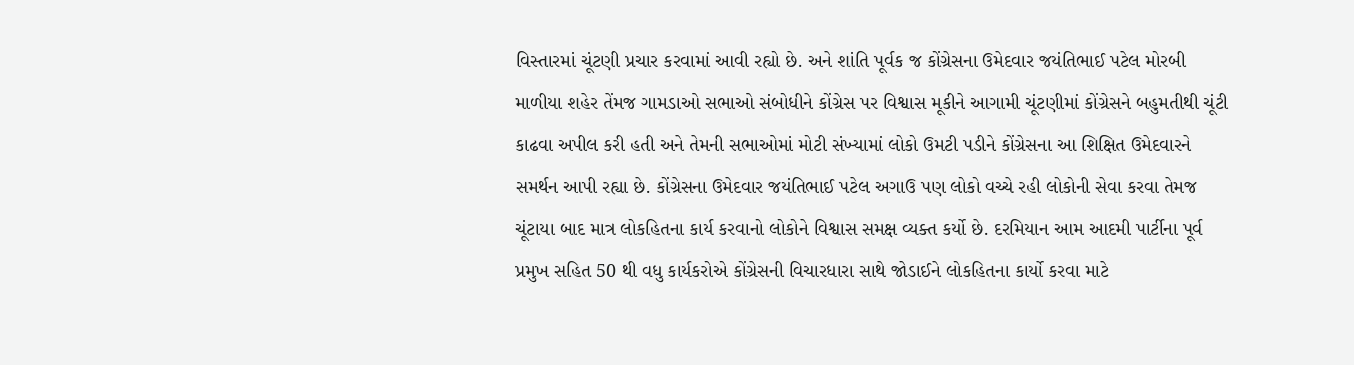વિસ્તારમાં ચૂંટણી પ્રચાર કરવામાં આવી રહ્યો છે. અને શાંતિ પૂર્વક જ કોંગ્રેસના ઉમેદવાર જયંતિભાઈ પટેલ મોરબી માળીયા શહેર તેંમજ ગામડાઓ સભાઓ સંબોધીને કોંગ્રેસ પર વિશ્વાસ મૂકીને આગામી ચૂંટણીમાં કોંગ્રેસને બહુમતીથી ચૂંટી કાઢવા અપીલ કરી હતી અને તેમની સભાઓમાં મોટી સંખ્યામાં લોકો ઉમટી પડીને કોંગ્રેસના આ શિક્ષિત ઉમેદવારને સમર્થન આપી રહ્યા છે. કોંગ્રેસના ઉમેદવાર જયંતિભાઈ પટેલ અગાઉ પણ લોકો વચ્ચે રહી લોકોની સેવા કરવા તેમજ ચૂંટાયા બાદ માત્ર લોકહિતના કાર્ય કરવાનો લોકોને વિશ્વાસ સમક્ષ વ્યક્ત કર્યો છે. દરમિયાન આમ આદમી પાર્ટીના પૂર્વ પ્રમુખ સહિત 50 થી વધુ કાર્યકરોએ કોંગ્રેસની વિચારધારા સાથે જોડાઈને લોકહિતના કાર્યો કરવા માટે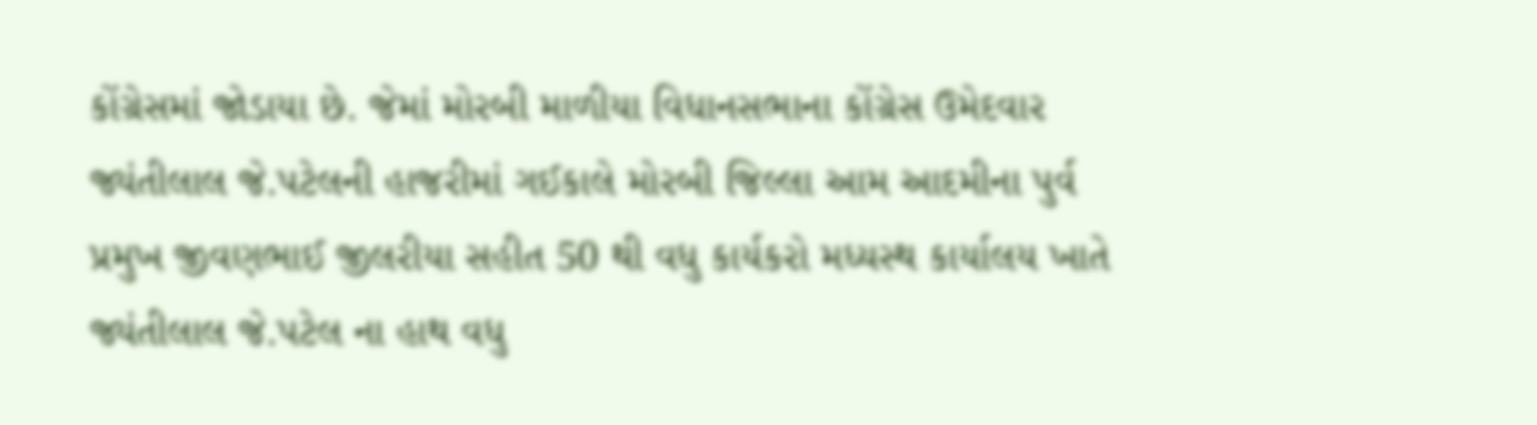કોંગ્રેસમાં જોડાયા છે. જેમાં મોરબી માળીયા વિધાનસભાના કોંગ્રેસ ઉમેદવાર જ્યંતીલાલ જે.પટેલની હાજરીમાં ગઈકાલે મોરબી જિલ્લા આમ આદમીના પુર્વ પ્રમુખ જીવણભાઈ જીલરીયા સહીત 50 થી વધુ કાર્યકરો મધ્યસ્થ કાર્યાલય ખાતે જ્યંતીલાલ જે.પટેલ ના હાથ વધુ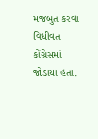મજબુત કરવા વિધીવત કોંગ્રેસમાં જોડાયા હતા.